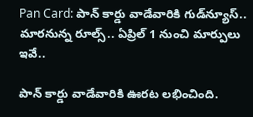Pan Card: పాన్ కార్డు వాడేవారికి గుడ్‌న్యూస్.. మారనున్న రూల్స్.. ఏప్రిల్ 1 నుంచి మార్పులు ఇవే..

పాన్ కార్డు వాడేవారికి ఊరట లభించింది.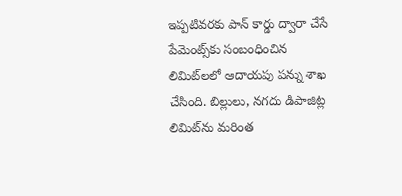ఇప్పటివరకు పాన్ కార్డు ద్వారా చేసే పేమెంట్స్‌కు సంబంధించిన లిమిట్‌లలో ఆదాయపు పన్ను శాఖ చేసింది. బిల్లులు, నగదు డిపాజిట్ల లిమిట్‌ను మరింత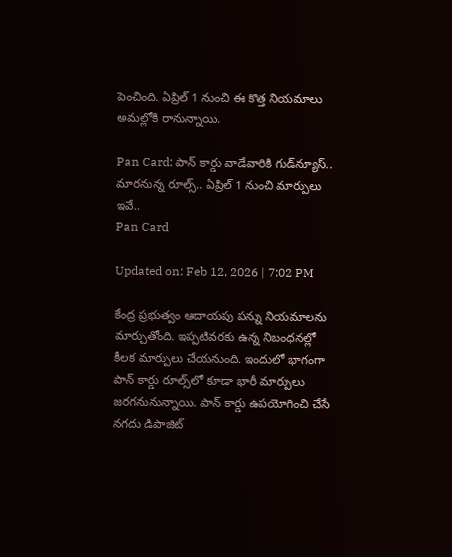పెంచింది. ఏప్రిల్ 1 నుంచి ఈ కొత్త నియమాలు అమల్లోకి రానున్నాయి.

Pan Card: పాన్ కార్డు వాడేవారికి గుడ్‌న్యూస్.. మారనున్న రూల్స్.. ఏప్రిల్ 1 నుంచి మార్పులు ఇవే..
Pan Card

Updated on: Feb 12, 2026 | 7:02 PM

కేంద్ర ప్రభుత్వం ఆదాయపు పన్ను నియమాలను మార్చుతోంది. ఇప్పటివరకు ఉన్న నిబంధనల్లో కీలక మార్పులు చేయనుంది. ఇందులో భాగంగా పాన్ కార్డు రూల్స్‌లో కూడా భారీ మార్పులు జరగనునున్నాయి. పాన్ కార్డు ఉపయోగించి చేసే నగదు డిపాజిట్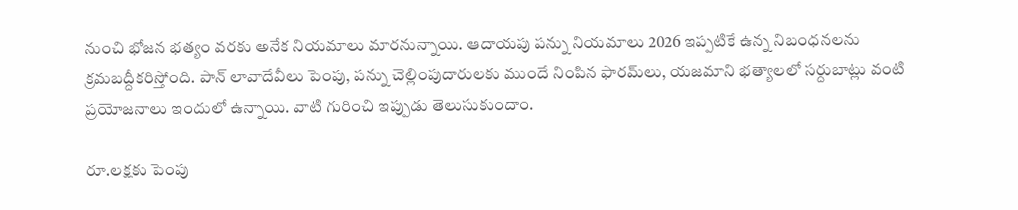నుంచి భోజన భత్యం వరకు అనేక నియమాలు మారనున్నాయి. ఆదాయపు పన్ను నియమాలు 2026 ఇప్పటికే ఉన్న నిబంధనలను క్రమబద్దీకరిస్తోంది. పాన్ లావాదేవీలు పెంపు, పన్ను చెల్లింపుదారులకు ముందే నింపిన ఫారమ్‌లు, యజమాని భత్యాలలో సర్దుబాట్లు వంటి ప్రయోజనాలు ఇందులో ఉన్నాయి. వాటి గురించి ఇప్పుడు తెలుసుకుందాం.

రూ.లక్షకు పెంపు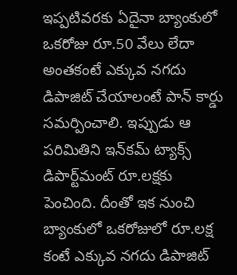ఇప్పటివరకు ఏదైనా బ్యాంకులో ఒకరోజు రూ.50 వేలు లేదా అంతకంటే ఎక్కువ నగదు డిపాజిట్ చేయాలంటే పాన్ కార్డు సమర్పించాలి. ఇప్పుడు ఆ పరిమితిని ఇన్‌కమ్ ట్యాక్స్ డిపార్ట్‌మంట్ రూ.లక్షకు పెంచింది. దీంతో ఇక నుంచి బ్యాంకులో ఒకరోజులో రూ.లక్ష కంటే ఎక్కువ నగదు డిపాజిట్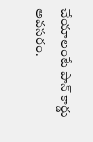చేయాలంటే పాన్ కార్డు అవసరం.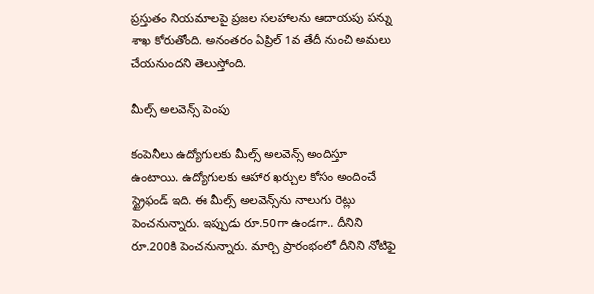ప్రస్తుతం నియమాలపై ప్రజల సలహాలను ఆదాయపు పన్ను శాఖ కోరుతోంది. అనంతరం ఏప్రిల్ 1వ తేదీ నుంచి అమలు చేయనుందని తెలుస్తోంది.

మీల్స్ అలవెన్స్ పెంపు

కంపెనీలు ఉద్యోగులకు మీల్స్ అలవెన్స్ అందిస్తూ ఉంటాయి. ఉద్యోగులకు ఆహార ఖర్చుల కోసం అందించే స్ట్రైఫండ్ ఇది. ఈ మీల్స్ అలవెన్స్‌ను నాలుగు రెట్లు పెంచనున్నారు. ఇప్పుడు రూ.50గా ఉండగా.. దీనిని రూ.200కి పెంచనున్నారు. మార్చి ప్రారంభంలో దీనిని నోటిఫై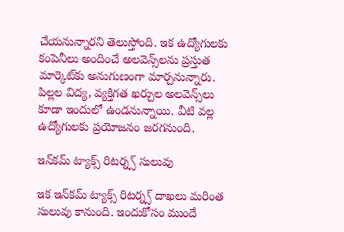చేయనున్నారని తెలుస్తోంది. ఇక ఉద్యోగులకు కంపెనీలు అందించే అలవెన్స్‌లను ప్రస్తుత మార్కెట్‌కు అనుగుణంగా మార్చనున్నారు. పిల్లల విద్య, వ్యక్తిగత ఖర్చుల అలవెన్స్‌లు కూడా ఇందులో ఉండనున్నాయి. వీటి వల్ల ఉద్యోగులకు ప్రయోజనం జరగనుంది.

ఇన్‌కమ్ ట్యాక్స్ రిటర్న్స్ సులువు

ఇక ఇన్‌కమ్ ట్యాక్స్ రిటర్న్స్ దాఖలు మరింత సులువు కానుంది. ఇందుకోసం ముందే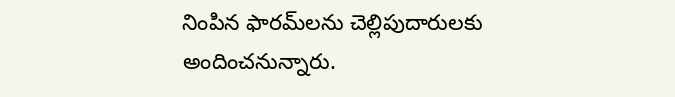నింపిన ఫారమ్‌లను చెల్లిపుదారులకు అందించనున్నారు.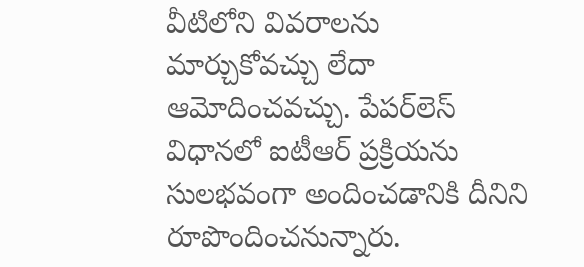వీటిలోని వివరాలను మార్చుకోవచ్చు లేదా ఆమోదించవచ్చు. పేపర్‌లెస్ విధానలో ఐటీఆర్‌ ప్రక్రియను సులభవంగా అందించడానికి దీనిని రూపొందించనున్నారు.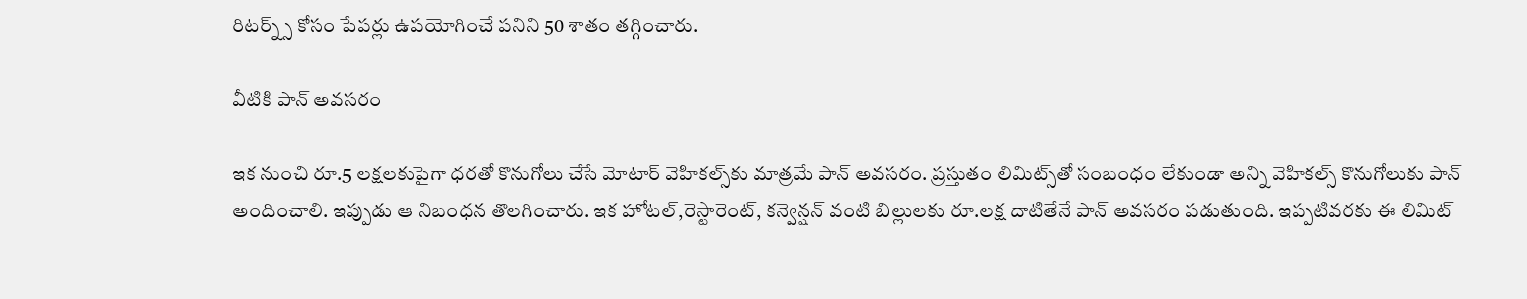రిటర్న్స్ కోసం పేపర్లు ఉపయోగించే పనిని 50 శాతం తగ్గించారు.

వీటికి పాన్ అవసరం

ఇక నుంచి రూ.5 లక్షలకుపైగా ధరతో కొనుగోలు చేసే మోటార్ వెహికల్స్‌కు మాత్రమే పాన్ అవసరం. ప్రస్తుతం లిమిట్స్‌తో సంబంధం లేకుండా అన్ని వెహికల్స్‌ కొనుగోలుకు పాన్ అందించాలి. ఇప్పుడు ఆ నిబంధన తొలగించారు. ఇక హోటల్,రెస్టారెంట్, కన్వెన్షన్ వంటి బిల్లులకు రూ.లక్ష దాటితేనే పాన్ అవసరం పడుతుంది. ఇప్పటివరకు ఈ లిమిట్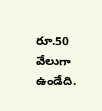రూ.50 వేలుగా ఉండేది.